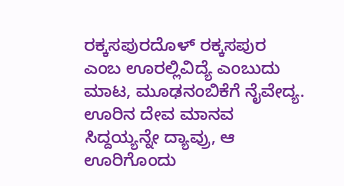ರಕ್ಕಸಪುರದೊಳ್ ರಕ್ಕಸಪುರ ಎಂಬ ಊರಲ್ಲಿವಿದ್ಯೆ ಎಂಬುದು ಮಾಟ, ಮೂಢನಂಬಿಕೆಗೆ ನೈವೇದ್ಯ. ಊರಿನ ದೇವ ಮಾನವ ಸಿದ್ದಯ್ಯನ್ನೇ ದ್ಯಾವ್ರು, ಆ ಊರಿಗೊಂದು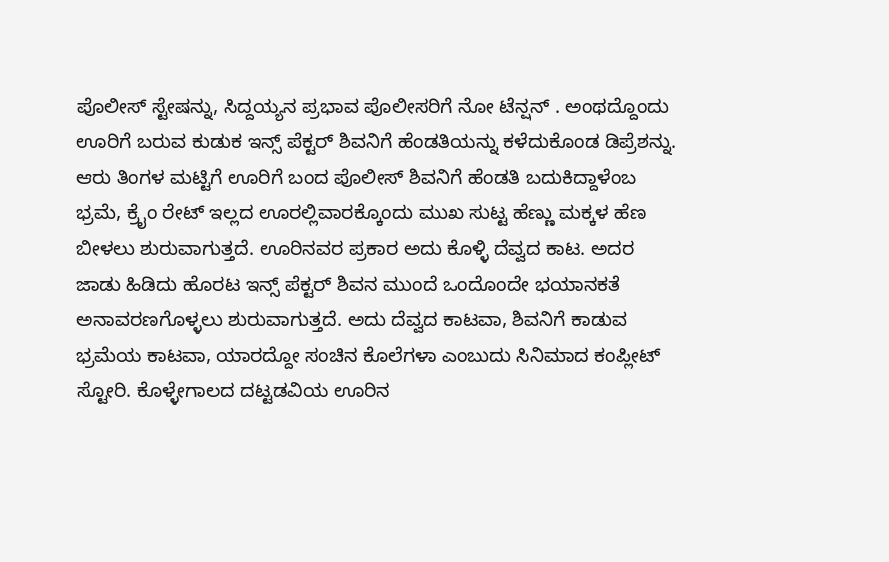ಪೊಲೀಸ್ ಸ್ಟೇಷನ್ನು, ಸಿದ್ದಯ್ಯನ ಪ್ರಭಾವ ಪೊಲೀಸರಿಗೆ ನೋ ಟೆನ್ಷನ್ . ಅಂಥದ್ದೊಂದು ಊರಿಗೆ ಬರುವ ಕುಡುಕ ಇನ್ಸ್ ಪೆಕ್ಟರ್ ಶಿವನಿಗೆ ಹೆಂಡತಿಯನ್ನು ಕಳೆದುಕೊಂಡ ಡಿಪ್ರೆಶನ್ನು. ಆರು ತಿಂಗಳ ಮಟ್ಟಿಗೆ ಊರಿಗೆ ಬಂದ ಪೊಲೀಸ್ ಶಿವನಿಗೆ ಹೆಂಡತಿ ಬದುಕಿದ್ದಾಳೆಂಬ ಭ್ರಮೆ, ಕ್ರೈಂ ರೇಟ್ ಇಲ್ಲದ ಊರಲ್ಲಿವಾರಕ್ಕೊಂದು ಮುಖ ಸುಟ್ಟ ಹೆಣ್ಣು ಮಕ್ಕಳ ಹೆಣ ಬೀಳಲು ಶುರುವಾಗುತ್ತದೆ. ಊರಿನವರ ಪ್ರಕಾರ ಅದು ಕೊಳ್ಳಿ ದೆವ್ವದ ಕಾಟ. ಅದರ ಜಾಡು ಹಿಡಿದು ಹೊರಟ ಇನ್ಸ್ ಪೆಕ್ಟರ್ ಶಿವನ ಮುಂದೆ ಒಂದೊಂದೇ ಭಯಾನಕತೆ ಅನಾವರಣಗೊಳ್ಳಲು ಶುರುವಾಗುತ್ತದೆ. ಅದು ದೆವ್ವದ ಕಾಟವಾ, ಶಿವನಿಗೆ ಕಾಡುವ ಭ್ರಮೆಯ ಕಾಟವಾ, ಯಾರದ್ದೋ ಸಂಚಿನ ಕೊಲೆಗಳಾ ಎಂಬುದು ಸಿನಿಮಾದ ಕಂಪ್ಲೀಟ್ ಸ್ಟೋರಿ. ಕೊಳ್ಳೇಗಾಲದ ದಟ್ಟಡವಿಯ ಊರಿನ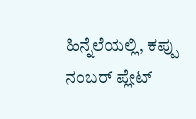ಹಿನ್ನೆಲೆಯಲ್ಲಿ, ಕಪ್ಪು ನಂಬರ್ ಪ್ಲೇಟ್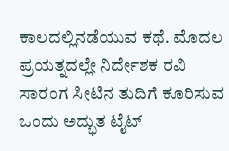ಕಾಲದಲ್ಲಿನಡೆಯುವ ಕಥೆ. ಮೊದಲ ಪ್ರಯತ್ನದಲ್ಲೇ ನಿರ್ದೇಶಕ ರವಿ ಸಾರಂಗ ಸೀಟಿನ ತುದಿಗೆ ಕೂರಿಸುವ ಒಂದು ಅದ್ಭುತ ಟೈಟ್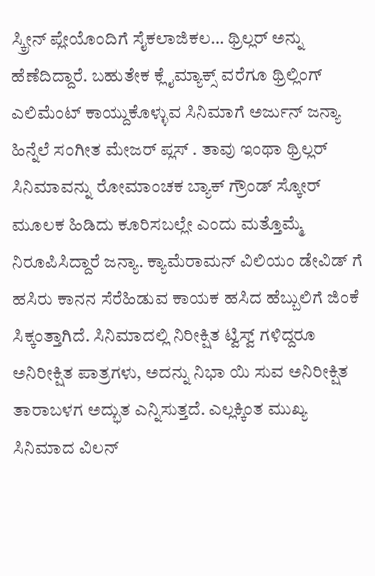ಸ್ಕ್ರೀನ್ ಪ್ಲೇಯೊಂದಿಗೆ ಸೈಕಲಾಜಿಕಲ… ಥ್ರಿಲ್ಲರ್ ಅನ್ನು ಹೆಣೆದಿದ್ದಾರೆ. ಬಹುತೇಕ ಕ್ಲೈಮ್ಯಾಕ್ಸ್ ವರೆಗೂ ಥ್ರಿಲ್ಲಿಂಗ್ ಎಲಿಮೆಂಟ್ ಕಾಯ್ದುಕೊಳ್ಳುವ ಸಿನಿಮಾಗೆ ಅರ್ಜುನ್ ಜನ್ಯಾ ಹಿನ್ನೆಲೆ ಸಂಗೀತ ಮೇಜರ್ ಪ್ಲಸ್ . ತಾವು ಇಂಥಾ ಥ್ರಿಲ್ಲರ್ ಸಿನಿಮಾವನ್ನು ರೋಮಾಂಚಕ ಬ್ಯಾಕ್ ಗ್ರೌಂಡ್ ಸ್ಕೋರ್ ಮೂಲಕ ಹಿಡಿದು ಕೂರಿಸಬಲ್ಲೇ ಎಂದು ಮತ್ತೊಮ್ಮೆ ನಿರೂಪಿಸಿದ್ದಾರೆ ಜನ್ಯಾ. ಕ್ಯಾಮೆರಾಮನ್ ವಿಲಿಯಂ ಡೇವಿಡ್ ಗೆ ಹಸಿರು ಕಾನನ ಸೆರೆಹಿಡುವ ಕಾಯಕ ಹಸಿದ ಹೆಬ್ಬುಲಿಗೆ ಜಿಂಕೆ ಸಿಕ್ಕಂತ್ತಾಗಿದೆ. ಸಿನಿಮಾದಲ್ಲಿ ನಿರೀಕ್ಷಿತ ಟ್ವಿಸ್ವ್ ಗಳಿದ್ದರೂ ಅನಿರೀಕ್ಷಿತ ಪಾತ್ರಗಳು, ಅದನ್ನು ನಿಭಾ ಯಿ ಸುವ ಅನಿರೀಕ್ಷಿತ ತಾರಾಬಳಗ ಅದ್ಭುತ ಎನ್ನಿಸುತ್ತದೆ. ಎಲ್ಲಕ್ಕಿಂತ ಮುಖ್ಯ ಸಿನಿಮಾದ ವಿಲನ್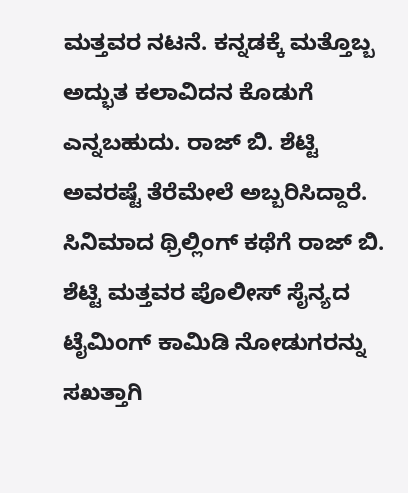ಮತ್ತವರ ನಟನೆ. ಕನ್ನಡಕ್ಕೆ ಮತ್ತೊಬ್ಬ ಅದ್ಭುತ ಕಲಾವಿದನ ಕೊಡುಗೆ ಎನ್ನಬಹುದು. ರಾಜ್ ಬಿ. ಶೆಟ್ಟಿ ಅವರಷ್ಟೆ ತೆರೆಮೇಲೆ ಅಬ್ಬರಿಸಿದ್ದಾರೆ. ಸಿನಿಮಾದ ಥ್ರಿಲ್ಲಿಂಗ್ ಕಥೆಗೆ ರಾಜ್ ಬಿ. ಶೆಟ್ಟಿ ಮತ್ತವರ ಪೊಲೀಸ್ ಸೈನ್ಯದ ಟೈಮಿಂಗ್ ಕಾಮಿಡಿ ನೋಡುಗರನ್ನು ಸಖತ್ತಾಗಿ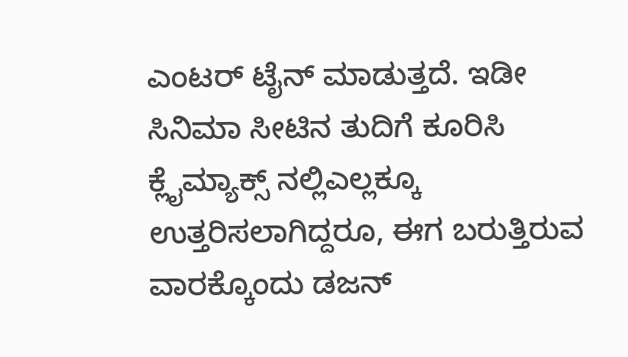ಎಂಟರ್ ಟೈನ್ ಮಾಡುತ್ತದೆ. ಇಡೀ ಸಿನಿಮಾ ಸೀಟಿನ ತುದಿಗೆ ಕೂರಿಸಿ ಕ್ಲೈಮ್ಯಾಕ್ಸ್ ನಲ್ಲಿಎಲ್ಲಕ್ಕೂ ಉತ್ತರಿಸಲಾಗಿದ್ದರೂ, ಈಗ ಬರುತ್ತಿರುವ ವಾರಕ್ಕೊಂದು ಡಜನ್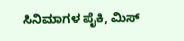ಸಿನಿಮಾಗಳ ಪೈಕಿ, ಮಿಸ್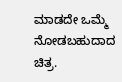ಮಾಡದೇ ಒಮ್ಮೆ ನೋಡಬಹುದಾದ ಚಿತ್ರ.